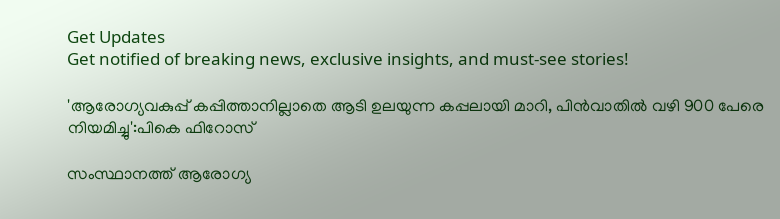Get Updates
Get notified of breaking news, exclusive insights, and must-see stories!

'ആരോഗ്യവകുപ്പ് കപ്പിത്താനില്ലാതെ ആടി ഉലയുന്ന കപ്പലായി മാറി, പിൻവാതിൽ വഴി 900 പേരെ നിയമിച്ചു':പികെ ഫിറോസ്

സംസ്ഥാനത്ത് ആരോഗ്യ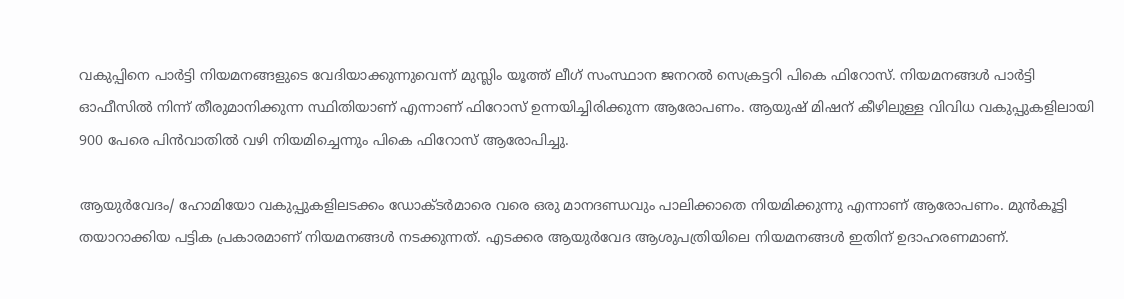വകുപ്പിനെ പാർട്ടി നിയമനങ്ങളുടെ വേദിയാക്കുന്നുവെന്ന് മുസ്ലിം യൂത്ത് ലീഗ് സംസ്ഥാന ജനറൽ സെക്രട്ടറി പികെ ഫിറോസ്. നിയമനങ്ങൾ പാർട്ടി ഓഫീസിൽ നിന്ന് തീരുമാനിക്കുന്ന സ്ഥിതിയാണ് എന്നാണ് ഫിറോസ് ഉന്നയിച്ചിരിക്കുന്ന ആരോപണം. ആയുഷ് മിഷന് കീഴിലുള്ള വിവിധ വകുപ്പുകളിലായി 900 പേരെ പിൻവാതിൽ വഴി നിയമിച്ചെന്നും പികെ ഫിറോസ് ആരോപിച്ചു.

ആയുർവേദം/ ഹോമിയോ വകുപ്പുകളിലടക്കം ഡോക്ടർമാരെ വരെ ഒരു മാനദണ്ഡവും പാലിക്കാതെ നിയമിക്കുന്നു എന്നാണ് ആരോപണം. മുൻകൂട്ടി തയാറാക്കിയ പട്ടിക പ്രകാരമാണ് നിയമനങ്ങൾ നടക്കുന്നത്. എടക്കര ആയുർവേദ ആശുപത്രിയിലെ നിയമനങ്ങൾ ഇതിന് ഉദാഹരണമാണ്.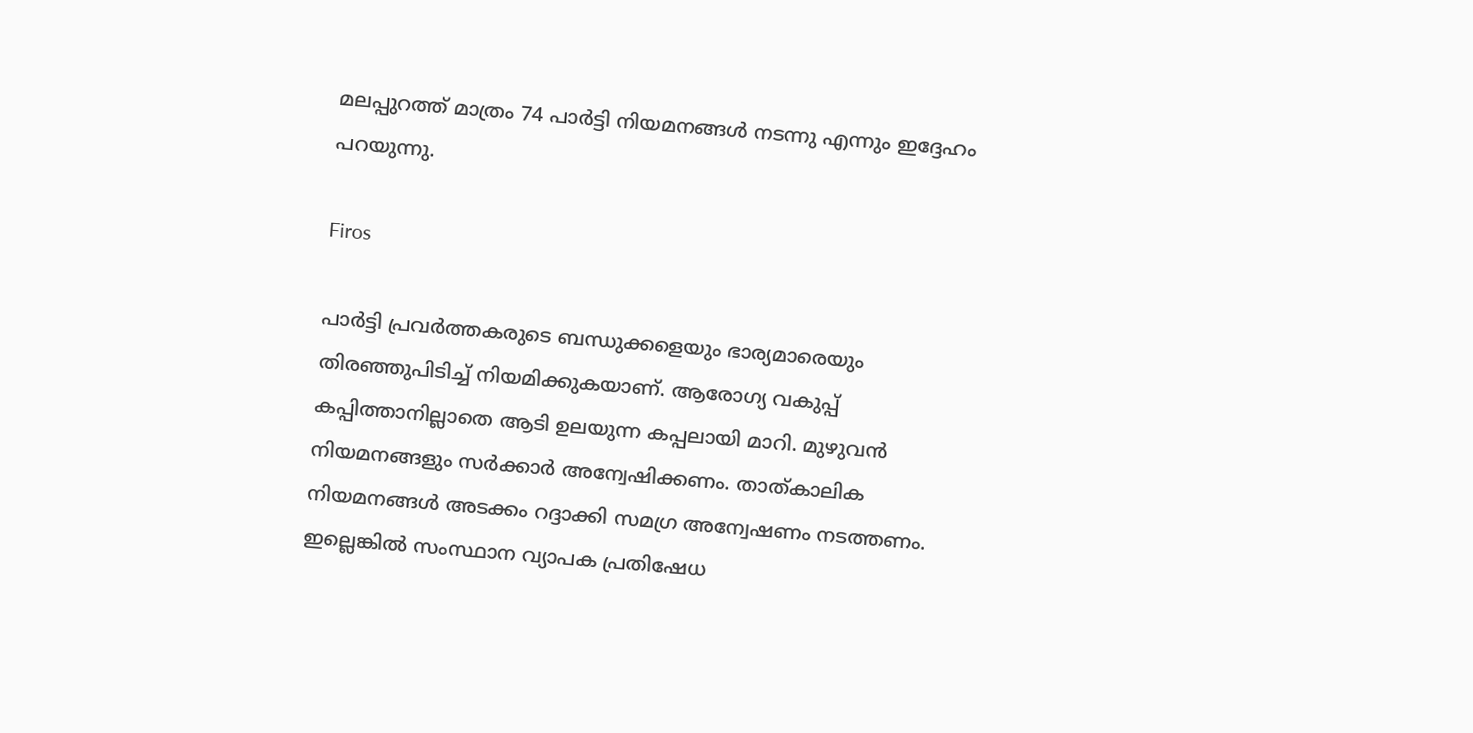മലപ്പുറത്ത് മാത്രം 74 പാർട്ടി നിയമനങ്ങൾ നടന്നു എന്നും ഇദ്ദേഹം പറയുന്നു.

Firos

പാർട്ടി പ്രവർത്തകരുടെ ബന്ധുക്കളെയും ഭാര്യമാരെയും തിരഞ്ഞുപിടിച്ച് നിയമിക്കുകയാണ്. ആരോഗ്യ വകുപ്പ് കപ്പിത്താനില്ലാതെ ആടി ഉലയുന്ന കപ്പലായി മാറി. മുഴുവൻ നിയമനങ്ങളും സർക്കാർ അന്വേഷിക്കണം. താത്കാലിക നിയമനങ്ങൾ അടക്കം റദ്ദാക്കി സമഗ്ര അന്വേഷണം നടത്തണം. ഇല്ലെങ്കിൽ സംസ്ഥാന വ്യാപക പ്രതിഷേധ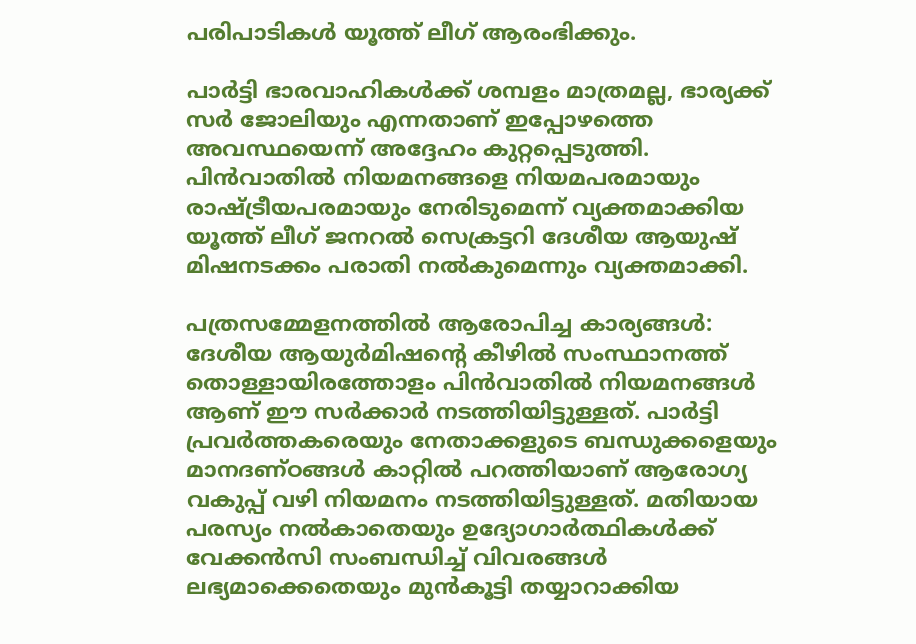പരിപാടികൾ യൂത്ത് ലീഗ് ആരംഭിക്കും.

പാർട്ടി ഭാരവാഹികൾക്ക് ശമ്പളം മാത്രമല്ല, ഭാര്യക്ക് സർ ജോലിയും എന്നതാണ് ഇപ്പോഴത്തെ അവസ്ഥയെന്ന് അദ്ദേഹം കുറ്റപ്പെടുത്തി. പിൻവാതിൽ നിയമനങ്ങളെ നിയമപരമായും രാഷ്ട്രീയപരമായും നേരിടുമെന്ന് വ്യക്തമാക്കിയ യൂത്ത് ലീഗ് ജനറൽ സെക്രട്ടറി ദേശീയ ആയുഷ് മിഷനടക്കം പരാതി നൽകുമെന്നും വ്യക്തമാക്കി.

പത്രസമ്മേളനത്തിൽ ആരോപിച്ച കാര്യങ്ങൾ: ദേശീയ ആയുർമിഷന്റെ കീഴിൽ സംസ്ഥാനത്ത് തൊള്ളായിരത്തോളം പിൻവാതിൽ നിയമനങ്ങൾ ആണ് ഈ സർക്കാർ നടത്തിയിട്ടുള്ളത്. പാർട്ടി പ്രവർത്തകരെയും നേതാക്കളുടെ ബന്ധുക്കളെയും മാനദണ്ഠങ്ങൾ കാറ്റിൽ പറത്തിയാണ് ആരോഗ്യ വകുപ്പ് വഴി നിയമനം നടത്തിയിട്ടുള്ളത്. മതിയായ പരസ്യം നൽകാതെയും ഉദ്യോഗാർത്ഥികൾക്ക് വേക്കൻസി സംബന്ധിച്ച് വിവരങ്ങൾ ലഭ്യമാക്കെതെയും മുൻകൂട്ടി തയ്യാറാക്കിയ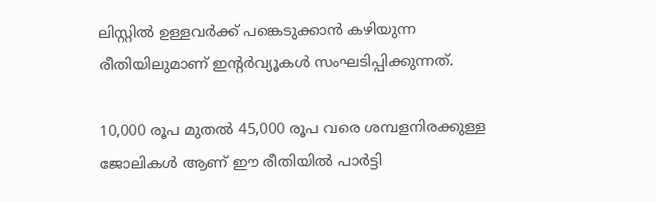ലിസ്റ്റിൽ ഉള്ളവർക്ക് പങ്കെടുക്കാൻ കഴിയുന്ന രീതിയിലുമാണ് ഇന്റർവ്യൂകൾ സംഘടിപ്പിക്കുന്നത്.

10,000 രൂപ മുതൽ 45,000 രൂപ വരെ ശമ്പളനിരക്കുള്ള ജോലികൾ ആണ് ഈ രീതിയിൽ പാർട്ടി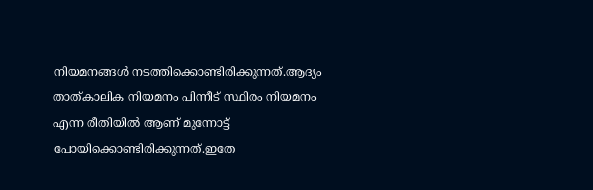നിയമനങ്ങൾ നടത്തിക്കൊണ്ടിരിക്കുന്നത്.ആദ്യം താത്കാലിക നിയമനം പിന്നീട് സ്ഥിരം നിയമനം എന്ന രീതിയിൽ ആണ് മുന്നോട്ട് പോയിക്കൊണ്ടിരിക്കുന്നത്.ഇതേ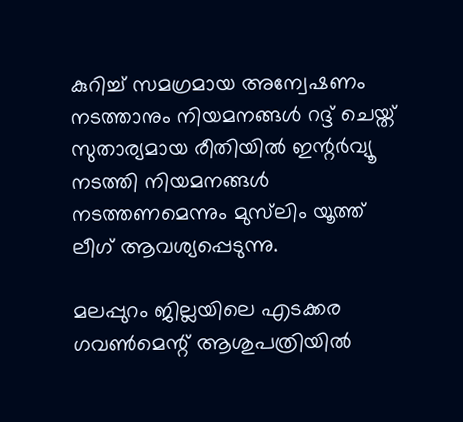കുറിച്ച് സമഗ്രമായ അന്വേഷണം നടത്താനും നിയമനങ്ങൾ റദ്ദ് ചെയ്ത് സുതാര്യമായ രീതിയിൽ ഇന്റർവ്യൂ നടത്തി നിയമനങ്ങൾ നടത്തണമെന്നും മുസ്‌ലിം യൂത്ത് ലീഗ് ആവശ്യപ്പെടുന്നു.

മലപ്പുറം ജില്ലയിലെ എടക്കര ഗവൺമെന്റ് ആശുപത്രിയിൽ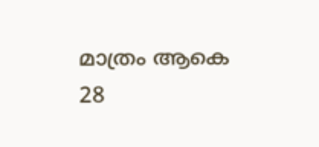മാത്രം ആകെ 28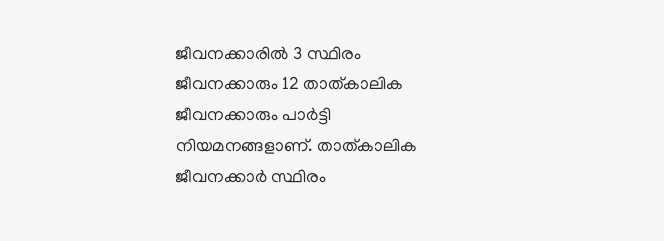ജീവനക്കാരിൽ 3 സ്ഥിരം ജീവനക്കാരും 12 താത്കാലിക ജീവനക്കാരും പാർട്ടി നിയമനങ്ങളാണ്. താത്കാലിക ജീവനക്കാർ സ്ഥിരം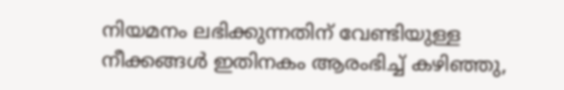നിയമനം ലഭിക്കുന്നതിന് വേണ്ടിയുള്ള നീക്കങ്ങൾ ഇതിനകം ആരംഭിച്ച് കഴിഞ്ഞു,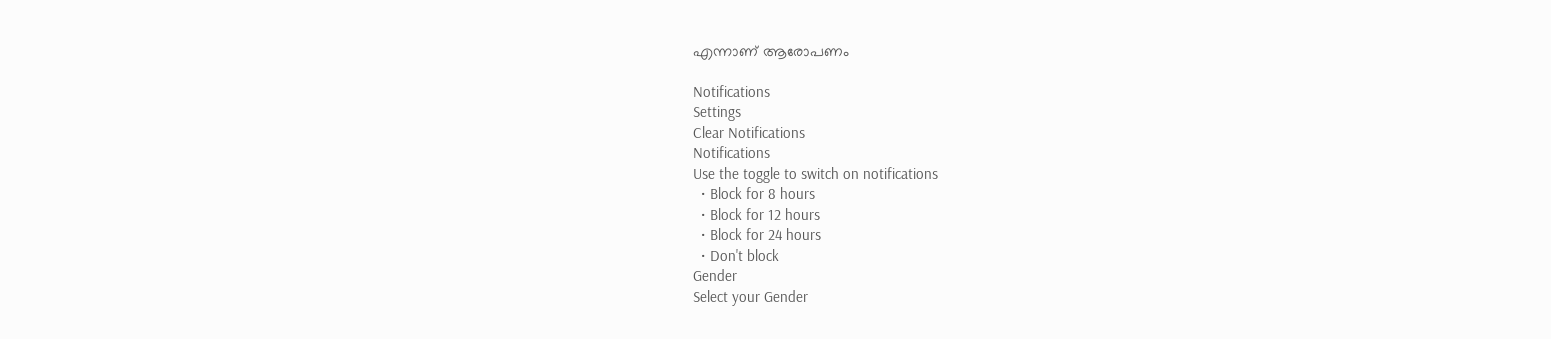എന്നാണ് ആരോപണം

Notifications
Settings
Clear Notifications
Notifications
Use the toggle to switch on notifications
  • Block for 8 hours
  • Block for 12 hours
  • Block for 24 hours
  • Don't block
Gender
Select your Gender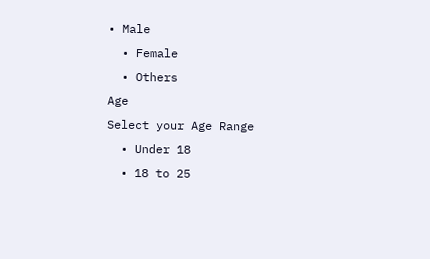• Male
  • Female
  • Others
Age
Select your Age Range
  • Under 18
  • 18 to 25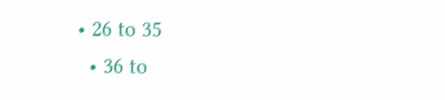• 26 to 35
  • 36 to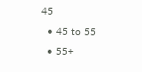45
  • 45 to 55
  • 55+